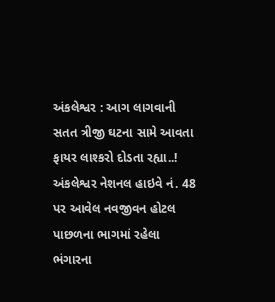અંકલેશ્વર : આગ લાગવાની સતત ત્રીજી ઘટના સામે આવતા ફાયર લાશ્કરો દોડતા રહ્યા..!
અંકલેશ્વર નેશનલ હાઇવે નં. 48 પર આવેલ નવજીવન હોટલ પાછળના ભાગમાં રહેલા ભંગારના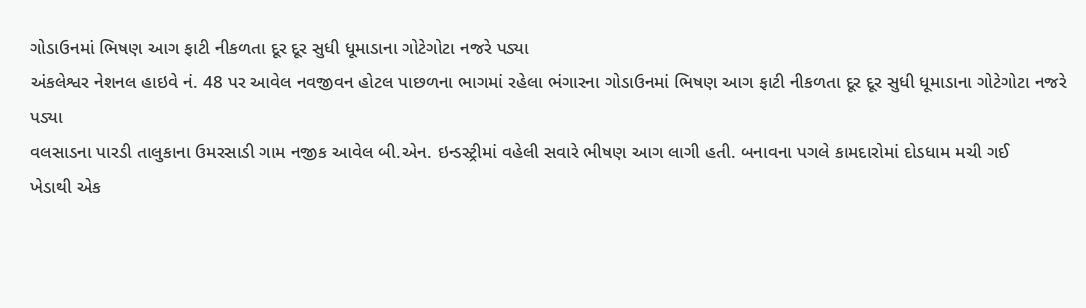ગોડાઉનમાં ભિષણ આગ ફાટી નીકળતા દૂર દૂર સુધી ધૂમાડાના ગોટેગોટા નજરે પડ્યા
અંકલેશ્વર નેશનલ હાઇવે નં. 48 પર આવેલ નવજીવન હોટલ પાછળના ભાગમાં રહેલા ભંગારના ગોડાઉનમાં ભિષણ આગ ફાટી નીકળતા દૂર દૂર સુધી ધૂમાડાના ગોટેગોટા નજરે પડ્યા
વલસાડના પારડી તાલુકાના ઉમરસાડી ગામ નજીક આવેલ બી.એન. ઇન્ડસ્ટ્રીમાં વહેલી સવારે ભીષણ આગ લાગી હતી. બનાવના પગલે કામદારોમાં દોડધામ મચી ગઈ
ખેડાથી એક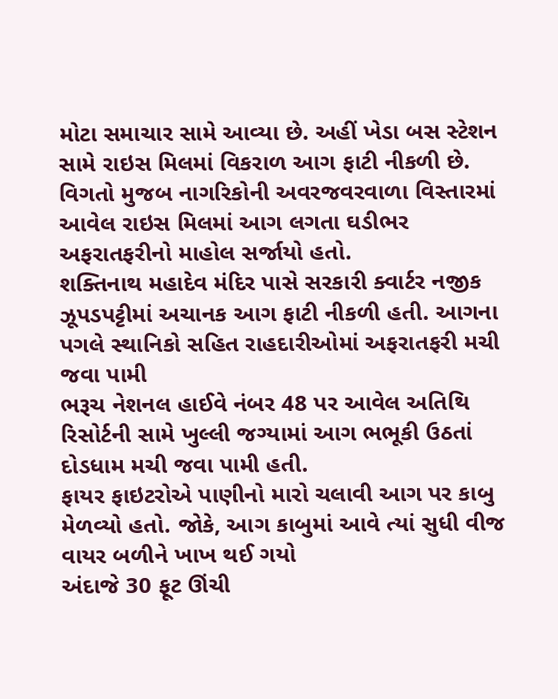મોટા સમાચાર સામે આવ્યા છે. અહીં ખેડા બસ સ્ટેશન સામે રાઇસ મિલમાં વિકરાળ આગ ફાટી નીકળી છે. વિગતો મુજબ નાગરિકોની અવરજવરવાળા વિસ્તારમાં આવેલ રાઇસ મિલમાં આગ લગતા ઘડીભર અફરાતફરીનો માહોલ સર્જાયો હતો.
શક્તિનાથ મહાદેવ મંદિર પાસે સરકારી ક્વાર્ટર નજીક ઝૂપડપટ્ટીમાં અચાનક આગ ફાટી નીકળી હતી. આગના પગલે સ્થાનિકો સહિત રાહદારીઓમાં અફરાતફરી મચી જવા પામી
ભરૂચ નેશનલ હાઈવે નંબર 48 પર આવેલ અતિથિ રિસોર્ટની સામે ખુલ્લી જગ્યામાં આગ ભભૂકી ઉઠતાં દોડધામ મચી જવા પામી હતી.
ફાયર ફાઇટરોએ પાણીનો મારો ચલાવી આગ પર કાબુ મેળવ્યો હતો. જોકે, આગ કાબુમાં આવે ત્યાં સુધી વીજ વાયર બળીને ખાખ થઈ ગયો
અંદાજે 30 ફૂટ ઊંચી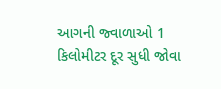આગની જ્વાળાઓ 1 કિલોમીટર દૂર સુધી જોવા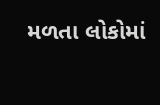મળતા લોકોમાં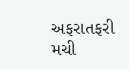અફરાતફરી મચી